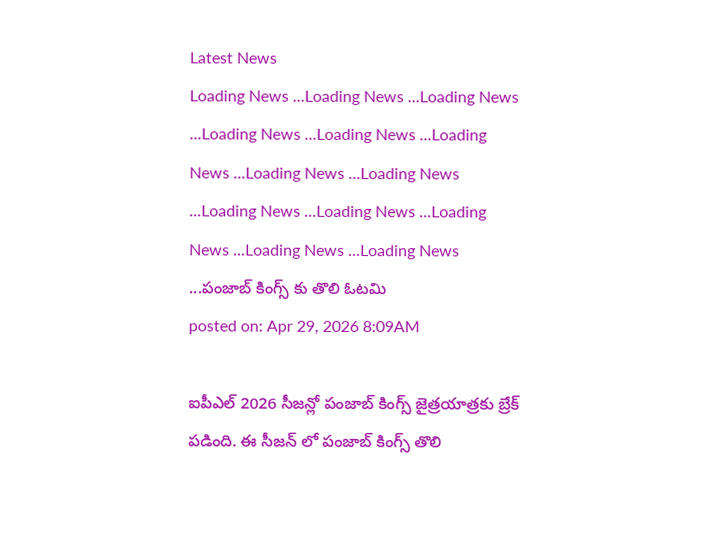Latest News
Loading News ...Loading News ...Loading News ...Loading News ...Loading News ...Loading News ...Loading News ...Loading News ...Loading News ...Loading News ...Loading News ...Loading News ...Loading News ...పంజాబ్ కింగ్స్ కు తొలి ఓటమి
posted on: Apr 29, 2026 8:09AM

ఐపీఎల్ 2026 సీజన్లో పంజాబ్ కింగ్స్ జైత్రయాత్రకు బ్రేక్ పడింది. ఈ సీజన్ లో పంజాబ్ కింగ్స్ తొలి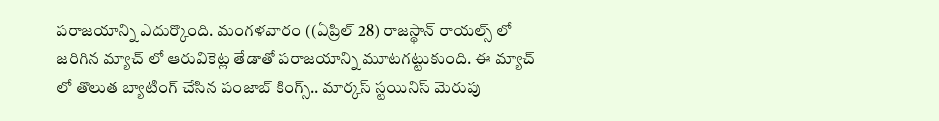పరాజయాన్ని ఎదుర్కొంది. మంగళవారం ((ఏప్రిల్ 28) రాజస్థాన్ రాయల్స్ లో జరిగిన మ్యాచ్ లో ఆరువికెట్ల తేడాతో పరాజయాన్ని మూటగట్టుకుంది. ఈ మ్యాచ్ లో తొలుత బ్యాటింగ్ చేసిన పంజాబ్ కింగ్స్.. మార్కస్ స్టయినిస్ మెరుపు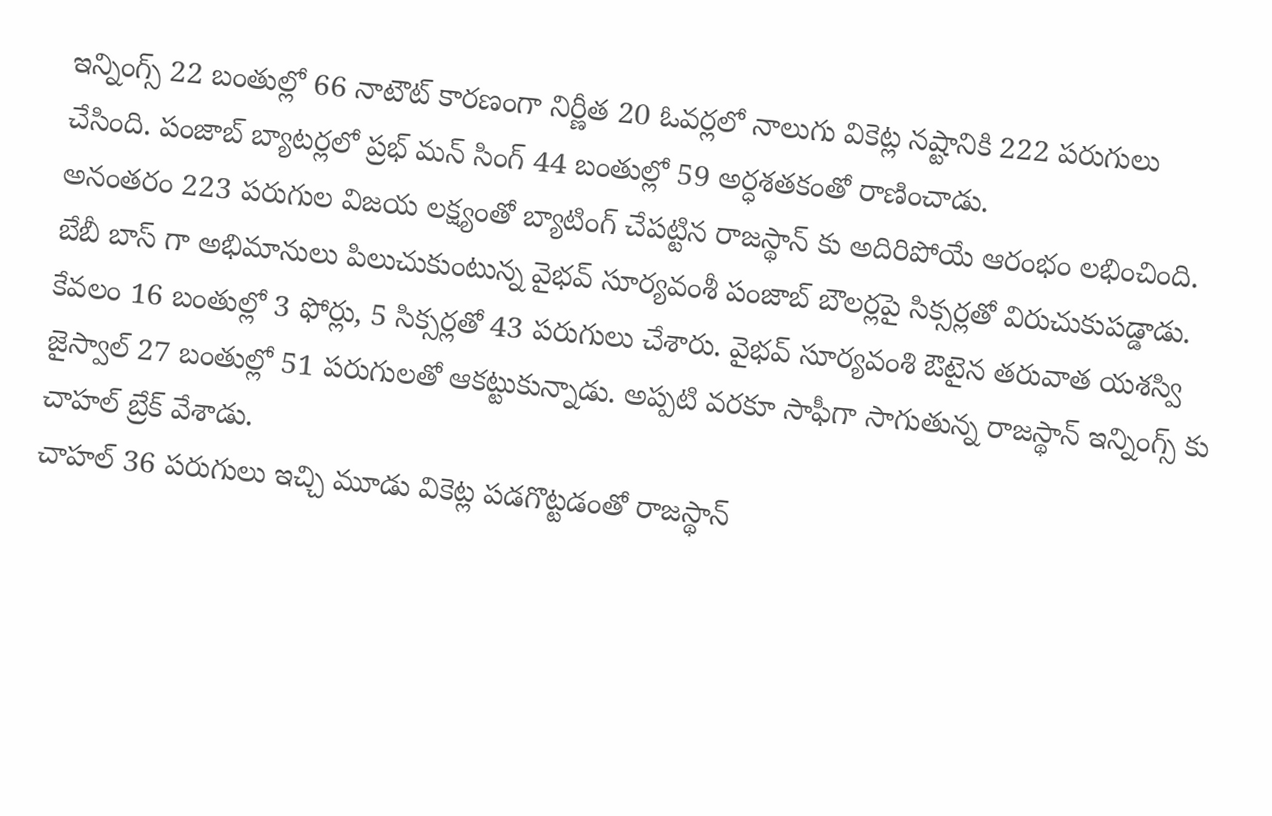ఇన్నింగ్స్ 22 బంతుల్లో 66 నాటౌట్ కారణంగా నిర్ణీత 20 ఓవర్లలో నాలుగు వికెట్ల నష్టానికి 222 పరుగులు చేసింది. పంజాబ్ బ్యాటర్లలో ప్రభ్ మన్ సింగ్ 44 బంతుల్లో 59 అర్ధశతకంతో రాణించాడు.
అనంతరం 223 పరుగుల విజయ లక్ష్యంతో బ్యాటింగ్ చేపట్టిన రాజస్థాన్ కు అదిరిపోయే ఆరంభం లభించింది. బేబీ బాస్ గా అభిమానులు పిలుచుకుంటున్న వైభవ్ సూర్యవంశీ పంజాబ్ బౌలర్లపై సిక్సర్లతో విరుచుకుపడ్డాడు. కేవలం 16 బంతుల్లో 3 ఫోర్లు, 5 సిక్సర్లతో 43 పరుగులు చేశారు. వైభవ్ సూర్యవంశి ఔటైన తరువాత యశస్వి జైస్వాల్ 27 బంతుల్లో 51 పరుగులతో ఆకట్టుకున్నాడు. అప్పటి వరకూ సాఫీగా సాగుతున్న రాజస్థాన్ ఇన్నింగ్స్ కు చాహల్ బ్రేక్ వేశాడు.
చాహల్ 36 పరుగులు ఇచ్చి మూడు వికెట్ల పడగొట్టడంతో రాజస్థాన్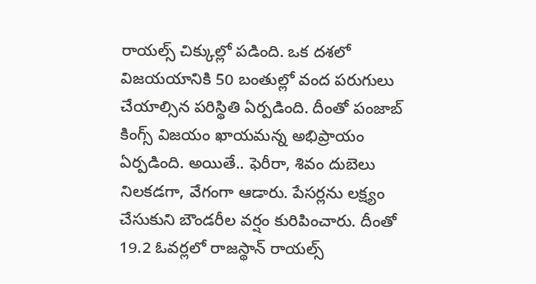రాయల్స్ చిక్కుల్లో పడింది. ఒక దశలో విజయయానికి 50 బంతుల్లో వంద పరుగులు చేయాల్సిన పరిస్థితి ఏర్పడింది. దీంతో పంజాబ్ కింగ్స్ విజయం ఖాయమన్న అభిప్రాయం ఏర్పడింది. అయితే.. ఫెరీరా, శివం దుబెలు నిలకడగా, వేగంగా ఆడారు. పేసర్లను లక్ష్యం చేసుకుని బౌండరీల వర్షం కురిపించారు. దీంతో 19.2 ఓవర్లలో రాజస్థాన్ రాయల్స్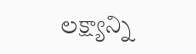లక్ష్యాన్ని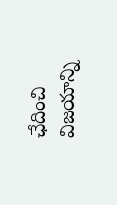ఛేదించి విజయాన్ని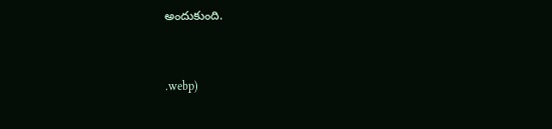అందుకుంది.


.webp)